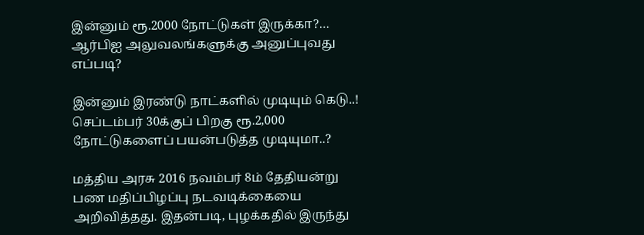இன்னும் ரூ.2000 நோட்டுகள் இருக்கா?… ஆர்பிஐ அலுவலங்களுக்கு அனுப்புவது எப்படி?

இன்னும் இரண்டு நாட்களில் முடியும் கெடு..! செப்டம்பர் 30க்குப் பிறகு ரூ.2,000 நோட்டுகளைப் பயன்படுத்த முடியுமா..?

மத்திய அரசு 2016 நவம்பர் 8ம் தேதியன்று பண மதிப்பிழப்பு நடவடிக்கையை அறிவித்தது. இதன்படி, புழக்கதில் இருந்து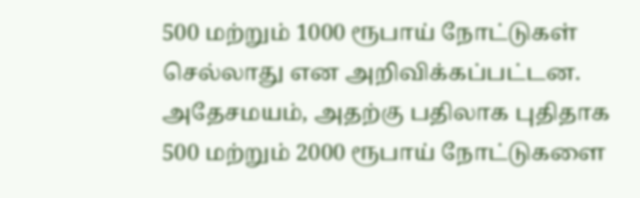500 மற்றும் 1000 ரூபாய் நோட்டுகள் செல்லாது என அறிவிக்கப்பட்டன. அதேசமயம், அதற்கு பதிலாக புதிதாக 500 மற்றும் 2000 ரூபாய் நோட்டுகளை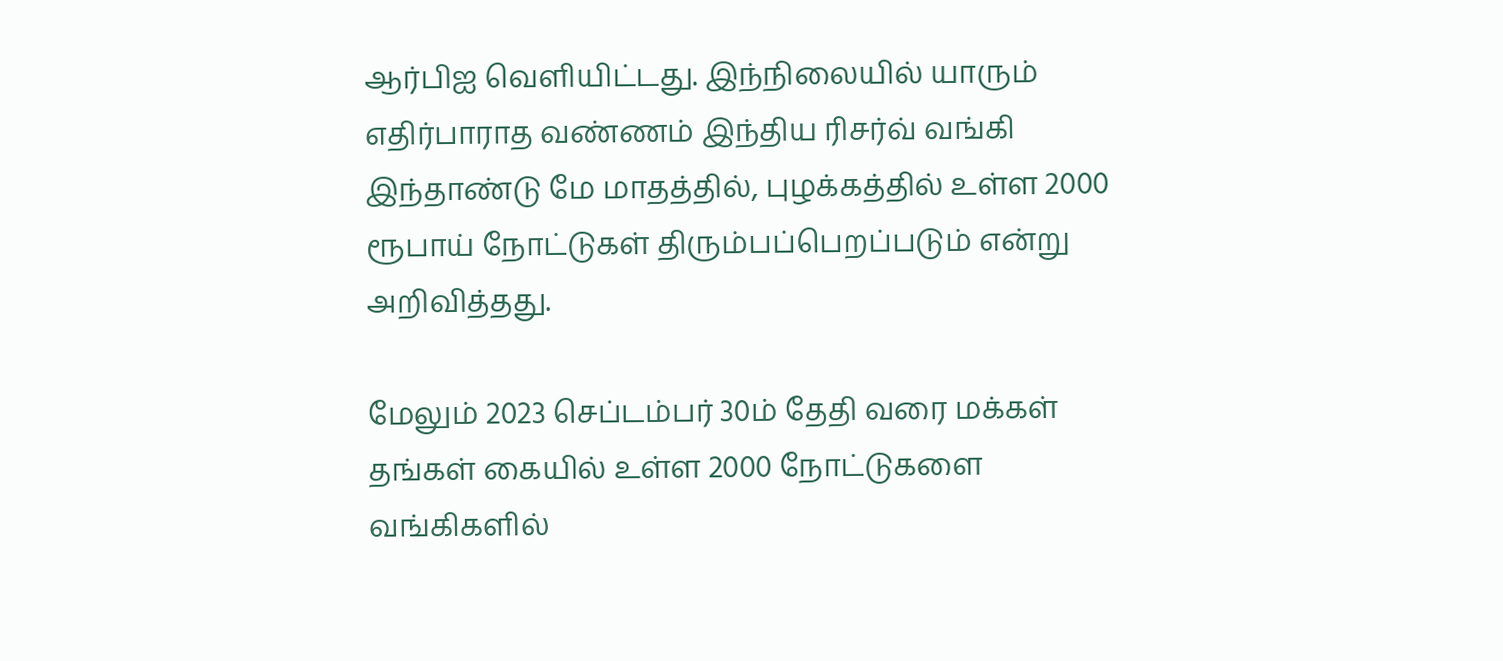ஆர்பிஐ வெளியிட்டது. இந்நிலையில் யாரும் எதிர்பாராத வண்ணம் இந்திய ரிசர்வ் வங்கி இந்தாண்டு மே மாதத்தில், புழக்கத்தில் உள்ள 2000 ரூபாய் நோட்டுகள் திரும்பப்பெறப்படும் என்று அறிவித்தது.

மேலும் 2023 செப்டம்பர் 30ம் தேதி வரை மக்கள் தங்கள் கையில் உள்ள 2000 நோட்டுகளை வங்கிகளில்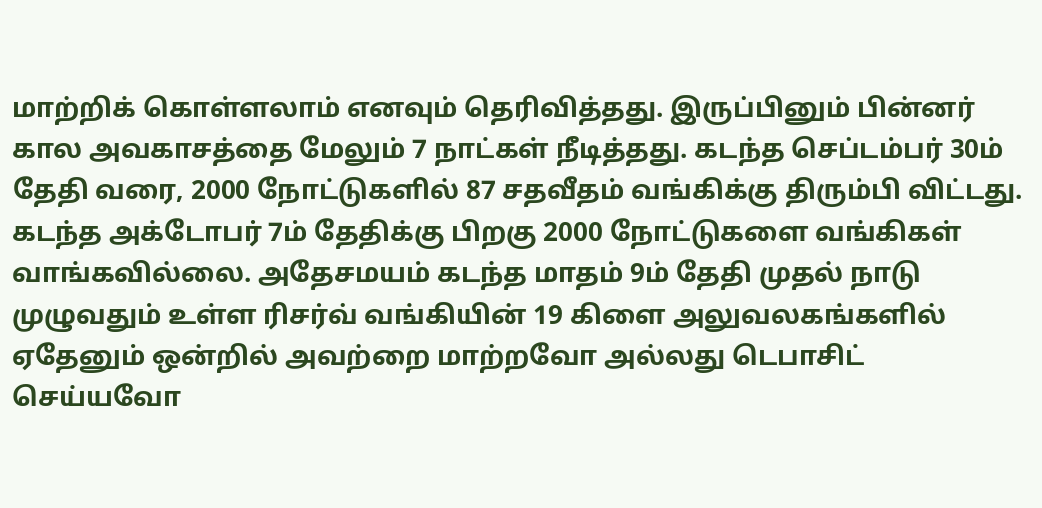மாற்றிக் கொள்ளலாம் எனவும் தெரிவித்தது. இருப்பினும் பின்னர் கால அவகாசத்தை மேலும் 7 நாட்கள் நீடித்தது. கடந்த செப்டம்பர் 30ம் தேதி வரை, 2000 நோட்டுகளில் 87 சதவீதம் வங்கிக்கு திரும்பி விட்டது. கடந்த அக்டோபர் 7ம் தேதிக்கு பிறகு 2000 நோட்டுகளை வங்கிகள் வாங்கவில்லை. அதேசமயம் கடந்த மாதம் 9ம் தேதி முதல் நாடு முழுவதும் உள்ள ரிசர்வ் வங்கியின் 19 கிளை அலுவலகங்களில் ஏதேனும் ஒன்றில் அவற்றை மாற்றவோ அல்லது டெபாசிட் செய்யவோ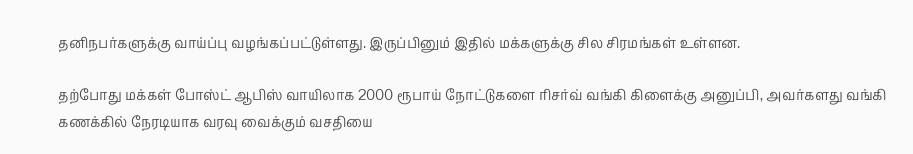தனிநபர்களுக்கு வாய்ப்பு வழங்கப்பட்டுள்ளது. இருப்பினும் இதில் மக்களுக்கு சில சிரமங்கள் உள்ளன.

தற்போது மக்கள் போஸ்ட் ஆபிஸ் வாயிலாக 2000 ரூபாய் நோட்டுகளை ரிசர்வ் வங்கி கிளைக்கு அனுப்பி, அவர்களது வங்கி கணக்கில் நேரடியாக வரவு வைக்கும் வசதியை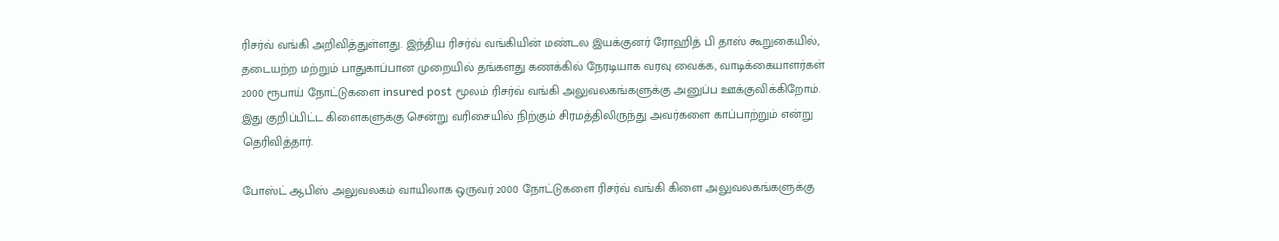ரிசர்வ் வங்கி அறிவித்துள்ளது. இந்திய ரிசர்வ் வங்கியின் மண்டல இயக்குனர் ரோஹித் பி தாஸ் கூறுகையில், தடையற்ற மற்றும் பாதுகாப்பான முறையில் தங்களது கணக்கில் நேரடியாக வரவு வைக்க, வாடிக்கையாளர்கள் 2000 ரூபாய் நோட்டுகளை insured post மூலம் ரிசர்வ் வங்கி அலுவலகங்களுக்கு அனுப்ப ஊக்குவிக்கிறோம். இது குறிப்பிட்ட கிளைகளுக்கு சென்று வரிசையில் நிற்கும் சிரமத்திலிருந்து அவர்களை காப்பாற்றும் என்று தெரிவித்தார்.

போஸ்ட் ஆபிஸ் அலுவலகம் வாயிலாக ஒருவர் 2000 நோட்டுகளை ரிசர்வ் வங்கி கிளை அலுவலகங்களுக்கு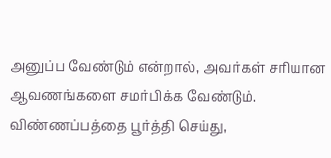அனுப்ப வேண்டும் என்றால், அவர்கள் சரியான ஆவணங்களை சமர்பிக்க வேண்டும். விண்ணப்பத்தை பூர்த்தி செய்து,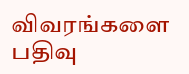விவரங்களை பதிவு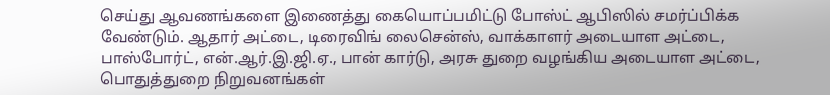செய்து ஆவணங்களை இணைத்து கையொப்பமிட்டு போஸ்ட் ஆபிஸில் சமர்ப்பிக்க வேண்டும். ஆதார் அட்டை, டிரைவிங் லைசென்ஸ், வாக்காளர் அடையாள அட்டை, பாஸ்போர்ட், என்.ஆர்.இ.ஜி.ஏ., பான் கார்டு, அரசு துறை வழங்கிய அடையாள அட்டை, பொதுத்துறை நிறுவனங்கள்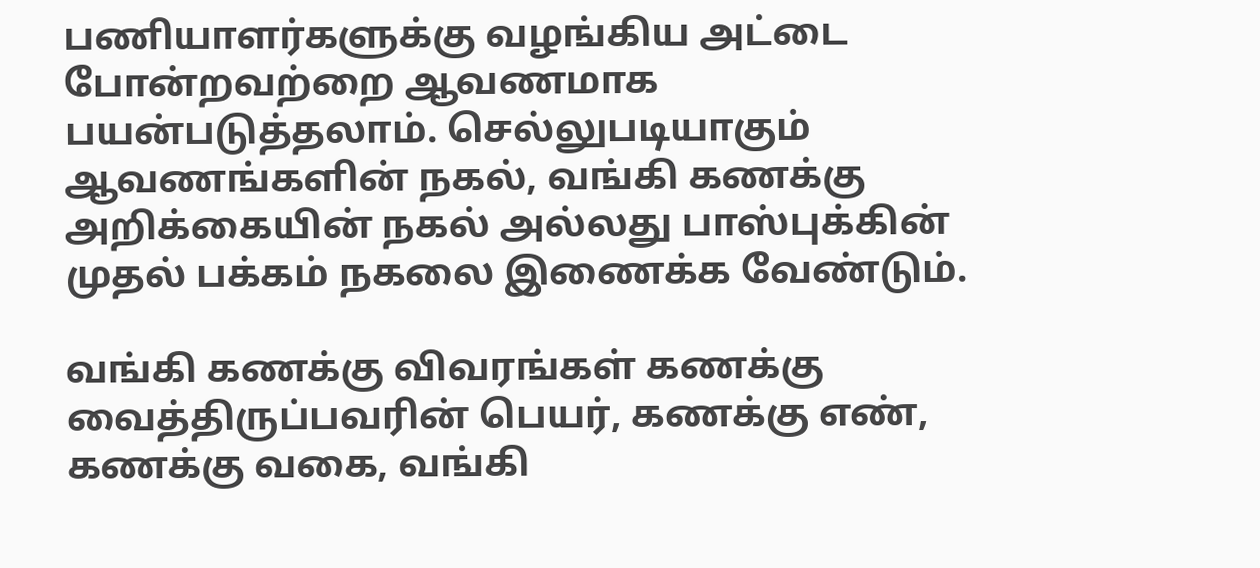பணியாளர்களுக்கு வழங்கிய அட்டை போன்றவற்றை ஆவணமாக பயன்படுத்தலாம். செல்லுபடியாகும் ஆவணங்களின் நகல், வங்கி கணக்கு அறிக்கையின் நகல் அல்லது பாஸ்புக்கின் முதல் பக்கம் நகலை இணைக்க வேண்டும்.

வங்கி கணக்கு விவரங்கள் கணக்கு வைத்திருப்பவரின் பெயர், கணக்கு எண், கணக்கு வகை, வங்கி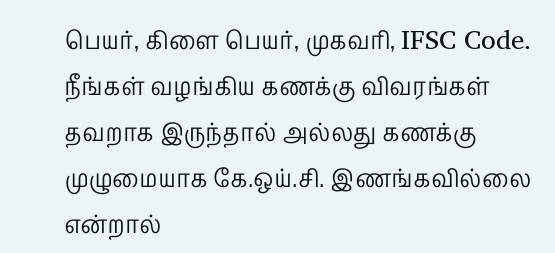பெயர், கிளை பெயர், முகவரி, IFSC Code. நீங்கள் வழங்கிய கணக்கு விவரங்கள் தவறாக இருந்தால் அல்லது கணக்கு முழுமையாக கே.ஒய்.சி. இணங்கவில்லை என்றால்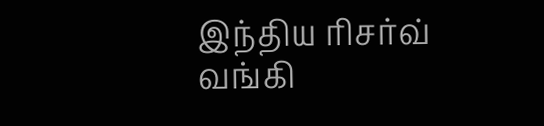இந்திய ரிசர்வ் வங்கி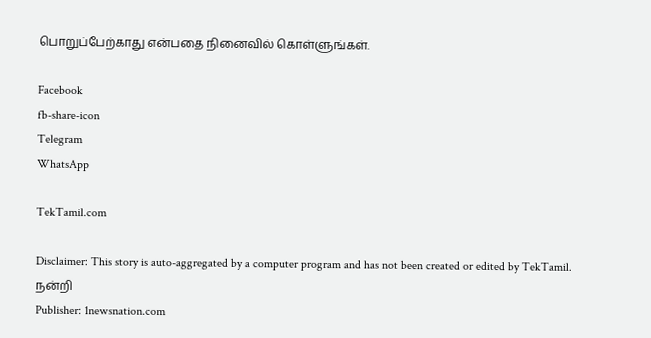பொறுப்பேற்காது என்பதை நினைவில் கொள்ளுங்கள்.

Facebook
fb-share-icon
Telegram
WhatsApp

TekTamil.com

Disclaimer: This story is auto-aggregated by a computer program and has not been created or edited by TekTamil.
நன்றி
Publisher: 1newsnation.com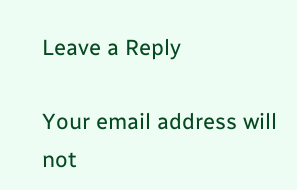Leave a Reply

Your email address will not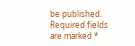be published. Required fields are marked *